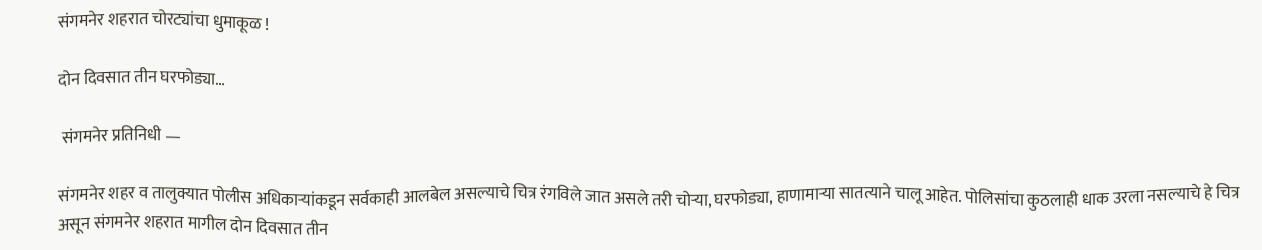संगमनेर शहरात चोरट्यांचा धुमाकूळ !

दोन दिवसात तीन घरफोड्या…

 संगमनेर प्रतिनिधी —

संगमनेर शहर व तालुक्यात पोलीस अधिकाऱ्यांकडून सर्वकाही आलबेल असल्याचे चित्र रंगविले जात असले तरी चोऱ्या, घरफोड्या, हाणामाऱ्या सातत्याने चालू आहेत. पोलिसांचा कुठलाही धाक उरला नसल्याचे हे चित्र असून संगमनेर शहरात मागील दोन दिवसात तीन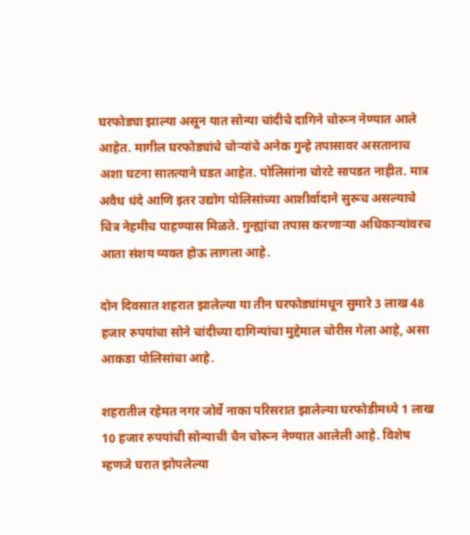घरफोड्या झाल्या असून यात सोन्या चांदीचे दागिने चोरून नेण्यात आले आहेत. मागील घरफोड्यांचे चोऱ्यांचे अनेक गुन्हे तपासावर असतानाच अशा घटना सातत्याने घडत आहेत. पोलिसांना चोरटे सापडत नाहीत. मात्र अवैध धंदे आणि इतर उद्योग पोलिसांच्या आशीर्वादाने सुरूच असल्याचे चित्र नेहमीच पाहण्यास मिळते. गुन्ह्यांचा तपास करणाऱ्या अधिकाऱ्यांवरच आता संशय व्यक्त होऊ लागला आहे.

दोन दिवसात शहरात झालेल्या या तीन घरफोड्यांमधून सुमारे 3 लाख 48 हजार रुपयांचा सोने चांदीच्या दागिन्यांचा मुद्देमाल चोरीस गेला आहे, असा आकडा पोलिसांचा आहे.

शहरातील रहेमत नगर जोर्वे नाका परिसरात झालेल्या घरफोडीमध्ये 1 लाख 10 हजार रुपयांची सोन्याची चैन चोरून नेण्यात आलेली आहे. विशेष म्हणजे घरात झोपलेल्या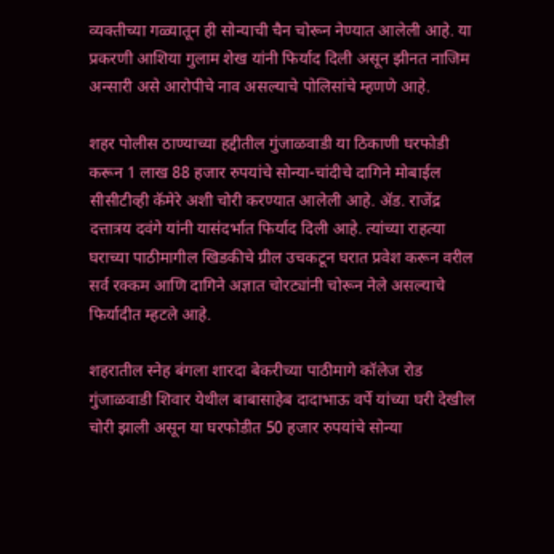व्यक्तीच्या गळ्यातून ही सोन्याची चैन चोरून नेण्यात आलेली आहे. या प्रकरणी आशिया गुलाम शेख यांनी फिर्याद दिली असून झीनत नाजिम अन्सारी असे आरोपीचे नाव असल्याचे पोलिसांचे म्हणणे आहे.

शहर पोलीस ठाण्याच्या हद्दीतील गुंजाळवाडी या ठिकाणी घरफोडी करून 1 लाख 88 हजार रुपयांचे सोन्या-चांदीचे दागिने मोबाईल सीसीटीव्ही कॅमेरे अशी चोरी करण्यात आलेली आहे. ॲड. राजेंद्र दत्तात्रय दवंगे यांनी यासंदर्भात फिर्याद दिली आहे. त्यांच्या राहत्या घराच्या पाठीमागील खिडकीचे ग्रील उचकटून घरात प्रवेश करून वरील सर्व रक्कम आणि दागिने अज्ञात चोरट्यांनी चोरून नेले असल्याचे फिर्यादीत म्हटले आहे.

शहरातील स्नेह बंगला शारदा बेकरीच्या पाठीमागे कॉलेज रोड गुंजाळवाडी शिवार येथील बाबासाहेब दादाभाऊ वर्पे यांच्या घरी देखील चोरी झाली असून या घरफोडीत 50 हजार रुपयांचे सोन्या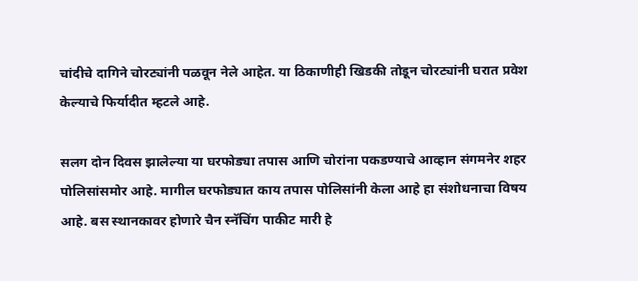चांदीचे दागिने चोरट्यांनी पळवून नेले आहेत. या ठिकाणीही खिडकी तोडून चोरट्यांनी घरात प्रवेश केल्याचे फिर्यादीत म्हटले आहे.

सलग दोन दिवस झालेल्या या घरफोड्या तपास आणि चोरांना पकडण्याचे आव्हान संगमनेर शहर पोलिसांसमोर आहे. मागील घरफोड्यात काय तपास पोलिसांनी केला आहे हा संशोधनाचा विषय आहे. बस स्थानकावर होणारे चैन स्नॅचिंग पाकीट मारी हे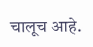चालूच आहे.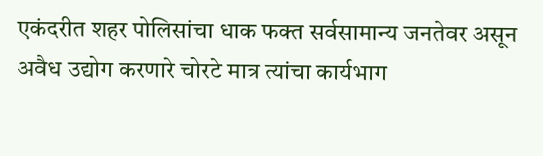एकंदरीत शहर पोलिसांचा धाक फक्त सर्वसामान्य जनतेवर असून अवैध उद्योग करणारे चोरटे मात्र त्यांचा कार्यभाग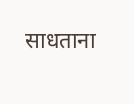साधताना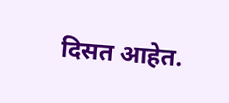दिसत आहेत.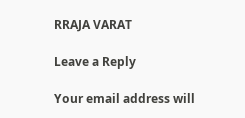RRAJA VARAT

Leave a Reply

Your email address will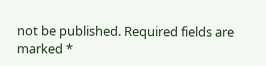not be published. Required fields are marked *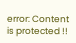error: Content is protected !!